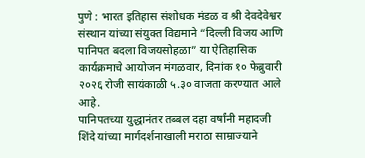पुणे : भारत इतिहास संशोधक मंडळ व श्री देवदेवेश्वर संस्थान यांच्या संयुक्त विद्यमाने “दिल्ली विजय आणि पानिपत बदला विजयसोहळा” या ऐतिहासिक कार्यक्रमाचे आयोजन मंगळवार, दिनांक १० फेब्रुवारी २०२६ रोजी सायंकाळी ५.३० वाजता करण्यात आले आहे.
पानिपतच्या युद्धानंतर तब्बल दहा वर्षांनी महादजी शिंदे यांच्या मार्गदर्शनाखाली मराठा साम्राज्याने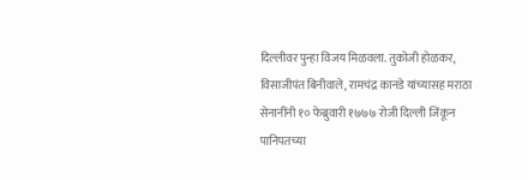दिल्लीवर पुन्हा विजय मिळवला. तुकोजी होळकर, विसाजीपंत बिनीवाले, रामचंद्र कानडे यांच्यासह मराठा सेनानींनी १० फेब्रुवारी १७७७ रोजी दिल्ली जिंकून पानिपतच्या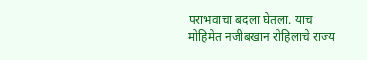पराभवाचा बदला घेतला. याच मोहिमेत नजीबखान रोहिलाचे राज्य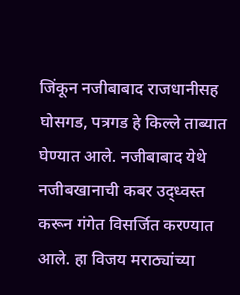जिंकून नजीबाबाद राजधानीसह घोसगड, पत्रगड हे किल्ले ताब्यात घेण्यात आले. नजीबाबाद येथे नजीबखानाची कबर उद्ध्वस्त करून गंगेत विसर्जित करण्यात आले. हा विजय मराठ्यांच्या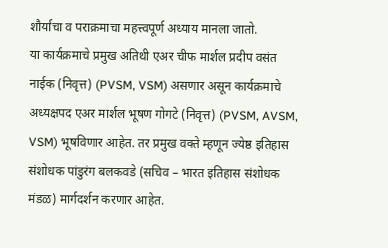शौर्याचा व पराक्रमाचा महत्त्वपूर्ण अध्याय मानला जातो.
या कार्यक्रमाचे प्रमुख अतिथी एअर चीफ मार्शल प्रदीप वसंत नाईक (निवृत्त) (PVSM, VSM) असणार असून कार्यक्रमाचे अध्यक्षपद एअर मार्शल भूषण गोगटे (निवृत्त) (PVSM, AVSM, VSM) भूषविणार आहेत. तर प्रमुख वक्ते म्हणून ज्येष्ठ इतिहास संशोधक पांडुरंग बलकवडे (सचिव – भारत इतिहास संशोधक मंडळ) मार्गदर्शन करणार आहेत.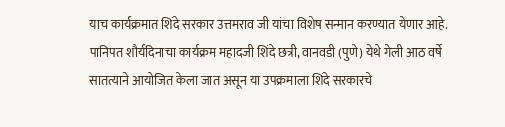याच कार्यक्रमात शिंदे सरकार उत्तमराव जी यांचा विशेष सन्मान करण्यात येणार आहे. पानिपत शौर्यदिनाचा कार्यक्रम महादजी शिंदे छत्री, वानवडी (पुणे) येथे गेली आठ वर्षे सातत्याने आयोजित केला जात असून या उपक्रमाला शिंदे सरकारचे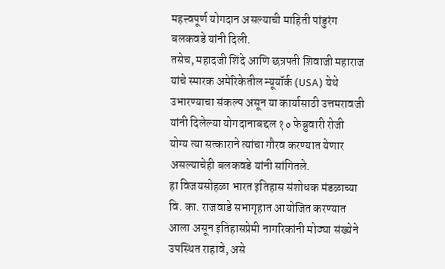महत्त्वपूर्ण योगदान असल्याची माहिती पांडुरंग बलकवडे यांनी दिली.
तसेच, महादजी शिंदे आणि छत्रपती शिवाजी महाराज यांचे स्मारक अमेरिकेतील न्यूयॉर्क (USA) येथे उभारण्याचा संकल्प असून या कार्यासाठी उत्तमरावजी यांनी दिलेल्या योगदानाबद्दल १० फेब्रुवारी रोजी योग्य त्या सत्काराने त्यांचा गौरव करण्यात येणार असल्याचेही बलकवडे यांनी सांगितले.
हा विजयसोहळा भारत इतिहास संशोधक मंडळाच्या वि. का. राजवाडे सभागृहात आयोजित करण्यात आला असून इतिहासप्रेमी नागरिकांनी मोठ्या संख्येने उपस्थित राहावे, असे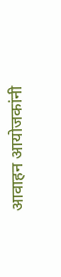आवाहन आयोजकांनी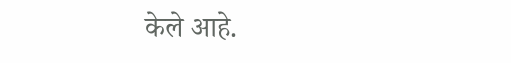केले आहे.